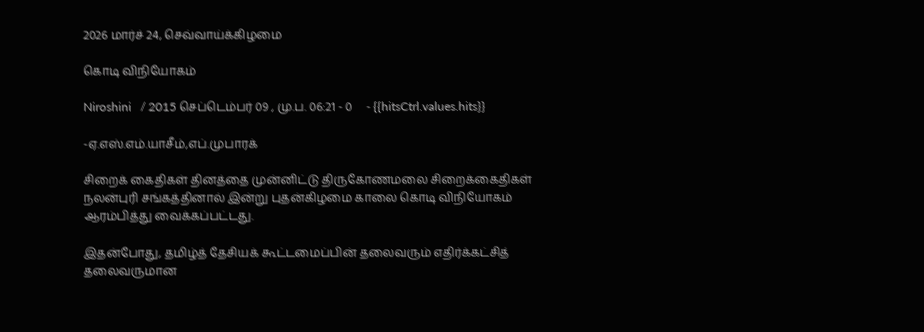2026 மார்ச் 24, செவ்வாய்க்கிழமை

கொடி விநியோகம்

Niroshini   / 2015 செப்டெம்பர் 09 , மு.ப. 06:21 - 0     - {{hitsCtrl.values.hits}}

-ஏ.எஸ்.எம்.யாசீம்,எப்.முபாரக்

சிறைக் கைதிகள் தினத்தை முன்னிட்டு திருகோணமலை சிறைக்கைதிகள் நலன்புரி சங்கத்தினால் இன்று புதன்கிழமை காலை கொடி விநியோகம் ஆரம்பித்து வைக்கப்பட்டது.

இதன்போது, தமிழ்த் தேசியக் கூட்டமைப்பின் தலைவரும் எதிர்க்கட்சித் தலைவருமான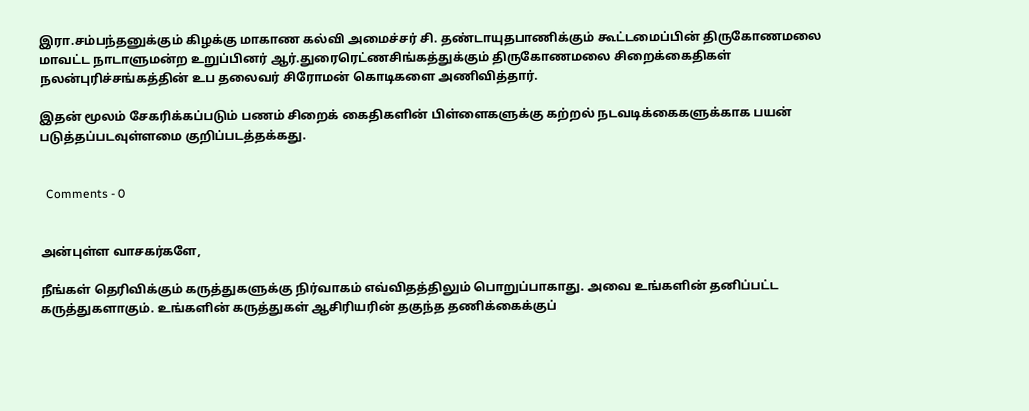இரா.சம்பந்தனுக்கும் கிழக்கு மாகாண கல்வி அமைச்சர் சி. தண்டாயுதபாணிக்கும் கூட்டமைப்பின் திருகோணமலை மாவட்ட நாடாளுமன்ற உறுப்பினர் ஆர்.துரைரெட்ணசிங்கத்துக்கும் திருகோணமலை சிறைக்கைதிகள் நலன்புரிச்சங்கத்தின் உப தலைவர் சிரோமன் கொடிகளை அணிவித்தார்.

இதன் மூலம் சேகரிக்கப்படும் பணம் சிறைக் கைதிகளின் பிள்ளைகளுக்கு கற்றல் நடவடிக்கைகளுக்காக பயன் படுத்தப்படவுள்ளமை குறிப்படத்தக்கது.


  Comments - 0


அன்புள்ள வாசகர்களே,

நீங்கள் தெரிவிக்கும் கருத்துகளுக்கு நிர்வாகம் எவ்விதத்திலும் பொறுப்பாகாது. அவை உங்களின் தனிப்பட்ட கருத்துகளாகும். உங்களின் கருத்துகள் ஆசிரியரின் தகுந்த தணிக்கைக்குப்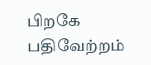பிறகே பதிவேற்றம்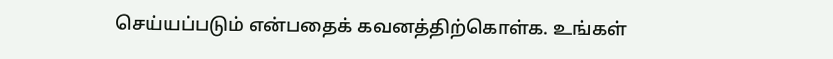செய்யப்படும் என்பதைக் கவனத்திற்கொள்க. உங்கள்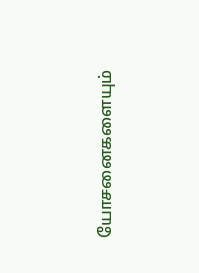யோசனைகளையும்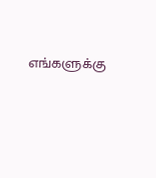எங்களுக்கு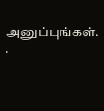அனுப்புங்கள். .